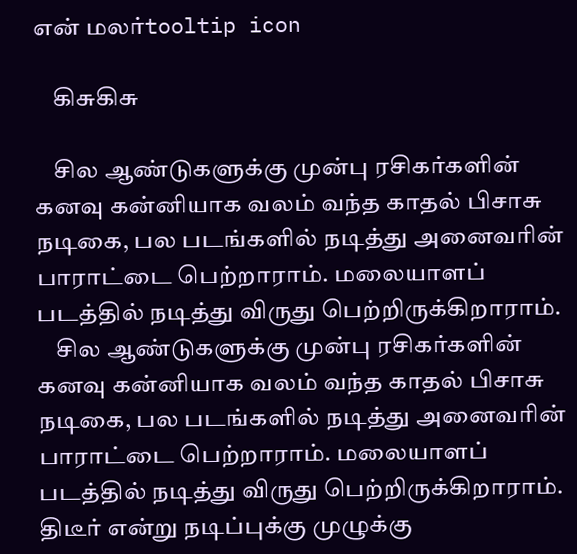என் மலர்tooltip icon

    கிசுகிசு

    சில ஆண்டுகளுக்கு முன்பு ரசிகர்களின் கனவு கன்னியாக வலம் வந்த காதல் பிசாசு நடிகை, பல படங்களில் நடித்து அனைவரின் பாராட்டை பெற்றாராம். மலையாளப் படத்தில் நடித்து விருது பெற்றிருக்கிறாராம்.
    சில ஆண்டுகளுக்கு முன்பு ரசிகர்களின் கனவு கன்னியாக வலம் வந்த காதல் பிசாசு நடிகை, பல படங்களில் நடித்து அனைவரின் பாராட்டை பெற்றாராம். மலையாளப் படத்தில் நடித்து விருது பெற்றிருக்கிறாராம். திடீர் என்று நடிப்புக்கு முழுக்கு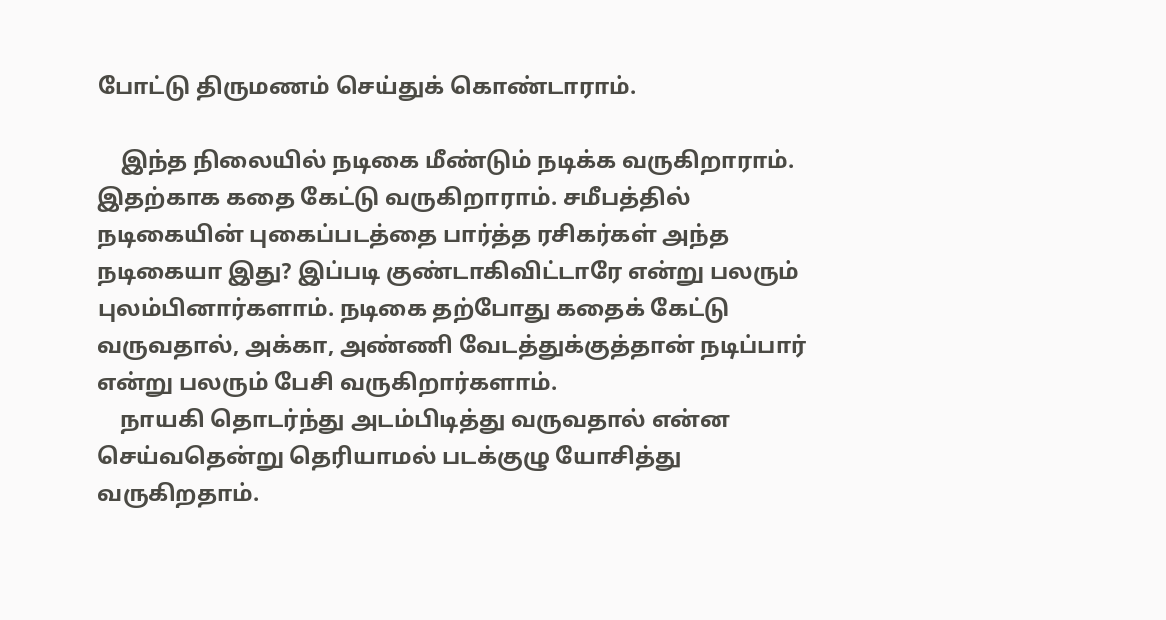போட்டு திருமணம் செய்துக் கொண்டாராம்.

    இந்த நிலையில் நடிகை மீண்டும் நடிக்க வருகிறாராம். இதற்காக கதை கேட்டு வருகிறாராம். சமீபத்தில் நடிகையின் புகைப்படத்தை பார்த்த ரசிகர்கள் அந்த நடிகையா இது? இப்படி குண்டாகிவிட்டாரே என்று பலரும் புலம்பினார்களாம். நடிகை தற்போது கதைக் கேட்டு வருவதால், அக்கா, அண்ணி வேடத்துக்குத்தான் நடிப்பார் என்று பலரும் பேசி வருகிறார்களாம்.
    நாயகி தொடர்ந்து அடம்பிடித்து வருவதால் என்ன செய்வதென்று தெரியாமல் படக்குழு யோசித்து வருகிறதாம்.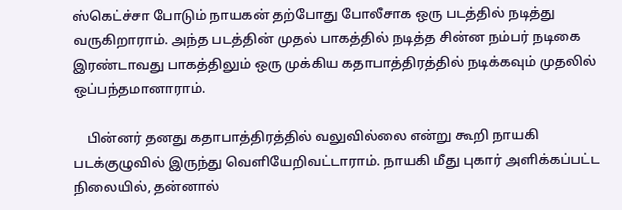ஸ்கெட்ச்சா போடும் நாயகன் தற்போது போலீசாக ஒரு படத்தில் நடித்து வருகிறாராம். அந்த படத்தின் முதல் பாகத்தில் நடித்த சின்ன நம்பர் நடிகை இரண்டாவது பாகத்திலும் ஒரு முக்கிய கதாபாத்திரத்தில் நடிக்கவும் முதலில் ஒப்பந்தமானாராம்.

    பின்னர் தனது கதாபாத்திரத்தில் வலுவில்லை என்று கூறி நாயகி படக்குழுவில் இருந்து வெளியேறிவட்டாராம். நாயகி மீது புகார் அளிக்கப்பட்ட நிலையில், தன்னால்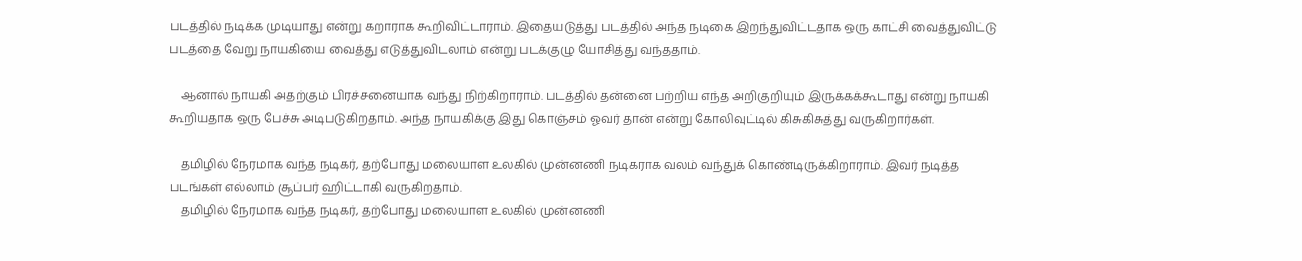படத்தில் நடிக்க முடியாது என்று கறாராக கூறிவிட்டாராம். இதையடுத்து படத்தில் அந்த நடிகை இறந்துவிட்டதாக ஒரு காட்சி வைத்துவிட்டு படத்தை வேறு நாயகியை வைத்து எடுத்துவிடலாம் என்று படக்குழு யோசித்து வந்ததாம்.

    ஆனால் நாயகி அதற்கும் பிரச்சனையாக வந்து நிற்கிறாராம். படத்தில் தன்னை பற்றிய எந்த அறிகுறியும் இருக்கக்கூடாது என்று நாயகி கூறியதாக ஒரு பேச்சு அடிபடுகிறதாம். அந்த நாயகிக்கு இது கொஞ்சம் ஓவர் தான் என்று கோலிவுட்டில் கிசுகிசுத்து வருகிறார்கள்.

    தமிழில் நேரமாக வந்த நடிகர், தற்போது மலையாள உலகில் முன்னணி நடிகராக வலம் வந்துக் கொண்டிருக்கிறாராம். இவர் நடித்த படங்கள் எல்லாம் சூப்பர் ஹிட்டாகி வருகிறதாம்.
    தமிழில் நேரமாக வந்த நடிகர், தற்போது மலையாள உலகில் முன்னணி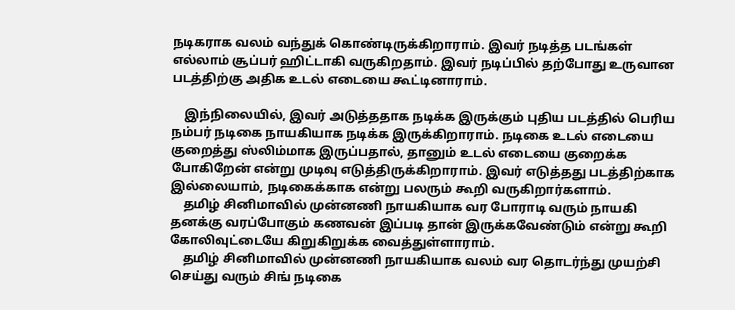நடிகராக வலம் வந்துக் கொண்டிருக்கிறாராம். இவர் நடித்த படங்கள் எல்லாம் சூப்பர் ஹிட்டாகி வருகிறதாம். இவர் நடிப்பில் தற்போது உருவான படத்திற்கு அதிக உடல் எடையை கூட்டினாராம்.

    இந்நிலையில், இவர் அடுத்ததாக நடிக்க இருக்கும் புதிய படத்தில் பெரிய நம்பர் நடிகை நாயகியாக நடிக்க இருக்கிறாராம். நடிகை உடல் எடையை குறைத்து ஸ்லிம்மாக இருப்பதால், தானும் உடல் எடையை குறைக்க போகிறேன் என்று முடிவு எடுத்திருக்கிறாராம். இவர் எடுத்தது படத்திற்காக இல்லையாம், நடிகைக்காக என்று பலரும் கூறி வருகிறார்களாம்.
    தமிழ் சினிமாவில் முன்னணி நாயகியாக வர போராடி வரும் நாயகி தனக்கு வரப்போகும் கணவன் இப்படி தான் இருக்கவேண்டும் என்று கூறி கோலிவுட்டையே கிறுகிறுக்க வைத்துள்ளாராம்.
    தமிழ் சினிமாவில் முன்னணி நாயகியாக வலம் வர தொடர்ந்து முயற்சி செய்து வரும் சிங் நடிகை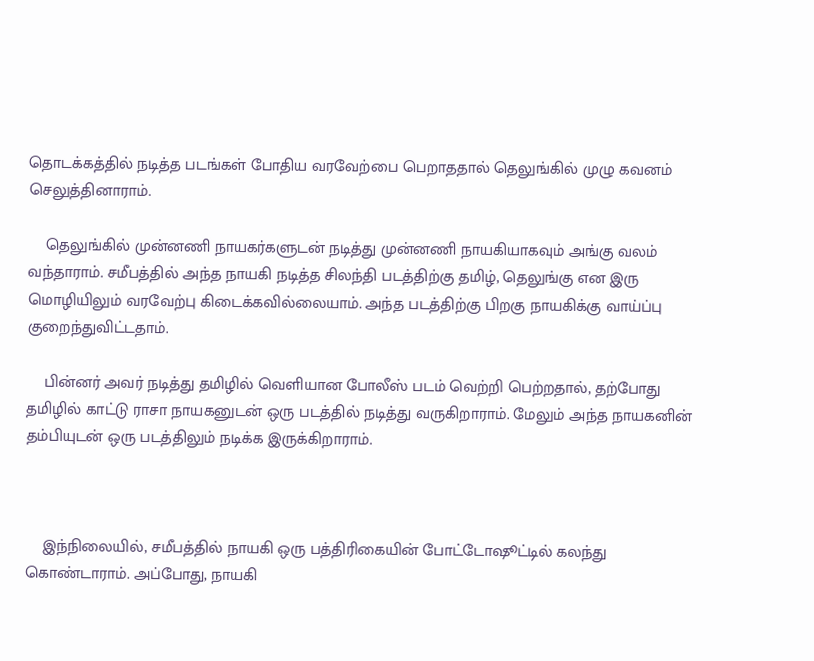தொடக்கத்தில் நடித்த படங்கள் போதிய வரவேற்பை பெறாததால் தெலுங்கில் முழு கவனம் செலுத்தினாராம்.

    தெலுங்கில் முன்னணி நாயகர்களுடன் நடித்து முன்னணி நாயகியாகவும் அங்கு வலம் வந்தாராம். சமீபத்தில் அந்த நாயகி நடித்த சிலந்தி படத்திற்கு தமிழ், தெலுங்கு என இரு மொழியிலும் வரவேற்பு கிடைக்கவில்லையாம். அந்த படத்திற்கு பிறகு நாயகிக்கு வாய்ப்பு குறைந்துவிட்டதாம்.

    பின்னர் அவர் நடித்து தமிழில் வெளியான போலீஸ் படம் வெற்றி பெற்றதால், தற்போது தமிழில் காட்டு ராசா நாயகனுடன் ஒரு படத்தில் நடித்து வருகிறாராம். மேலும் அந்த நாயகனின் தம்பியுடன் ஒரு படத்திலும் நடிக்க இருக்கிறாராம்.



    இந்நிலையில், சமீபத்தில் நாயகி ஒரு பத்திரிகையின் போட்டோஷூட்டில் கலந்து கொண்டாராம். அப்போது, நாயகி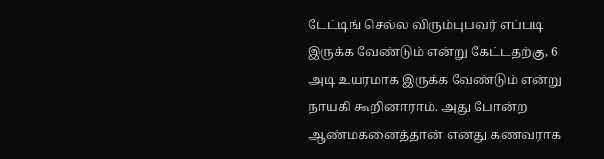டேட்டிங் செல்ல விரும்புபவர் எப்படி இருக்க வேண்டும் என்று கேட்டதற்கு, 6 அடி உயரமாக இருக்க வேண்டும் என்று நாயகி கூறினாராம். அது போன்ற ஆண்மகனைத்தான் எனது கணவராக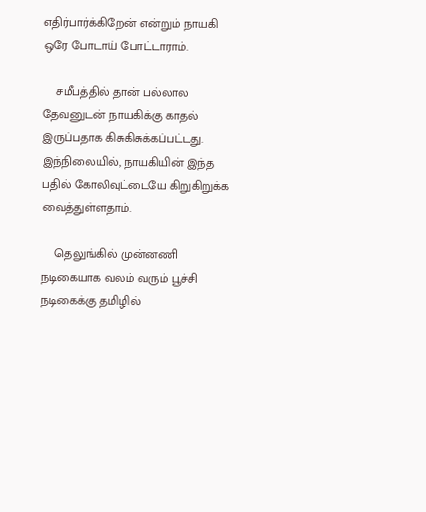எதிர்பார்க்கிறேன் என்றும் நாயகி ஒரே போடாய் போட்டாராம்.

    சமீபத்தில் தான் பல்லால தேவனுடன் நாயகிக்கு காதல் இருப்பதாக கிசுகிசுக்கப்பட்டது. இந்நிலையில், நாயகியின் இந்த பதில் கோலிவுட்டையே கிறுகிறுக்க வைத்துள்ளதாம்.

    தெலுங்கில் முன்னணி நடிகையாக வலம் வரும் பூச்சி நடிகைக்கு தமிழில்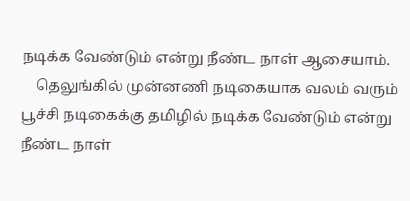நடிக்க வேண்டும் என்று நீண்ட நாள் ஆசையாம்.
    தெலுங்கில் முன்னணி நடிகையாக வலம் வரும் பூச்சி நடிகைக்கு தமிழில் நடிக்க வேண்டும் என்று நீண்ட நாள்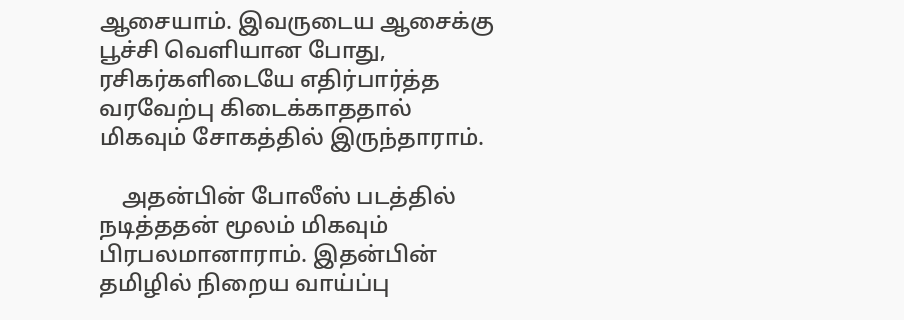ஆசையாம். இவருடைய ஆசைக்கு பூச்சி வெளியான போது, ரசிகர்களிடையே எதிர்பார்த்த வரவேற்பு கிடைக்காததால் மிகவும் சோகத்தில் இருந்தாராம்.

    அதன்பின் போலீஸ் படத்தில் நடித்ததன் மூலம் மிகவும் பிரபலமானாராம். இதன்பின் தமிழில் நிறைய வாய்ப்பு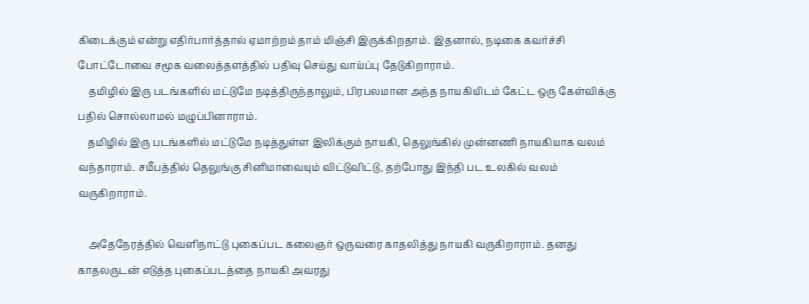கிடைக்கும் என்று எதிர்பார்த்தால் ஏமாற்றம் தாம் மிஞ்சி இருக்கிறதாம். இதனால், நடிகை கவர்ச்சி போட்டோவை சமூக வலைத்தளத்தில் பதிவு செய்து வாய்ப்பு தேடுகிறாராம்.
    தமிழில் இரு படங்களில் மட்டுமே நடித்திருந்தாலும், பிரபலமான அந்த நாயகியிடம் கேட்ட ஒரு கேள்விக்கு பதில் சொல்லாமல் மழுப்பினாராம்.
    தமிழில் இரு படங்களில் மட்டுமே நடித்துள்ள இலிக்கும் நாயகி, தெலுங்கில் முன்னணி நாயகியாக வலம் வந்தாராம். சமீபத்தில் தெலுங்கு சினிமாவையும் விட்டுவிட்டு, தற்போது இந்தி பட உலகில் வலம் வருகிறாராம்.

    அதேநேரத்தில் வெளிநாட்டு புகைப்பட கலைஞர் ஒருவரை காதலித்து நாயகி வருகிறாராம். தனது காதலருடன் எடுத்த புகைப்படத்தை நாயகி அவரது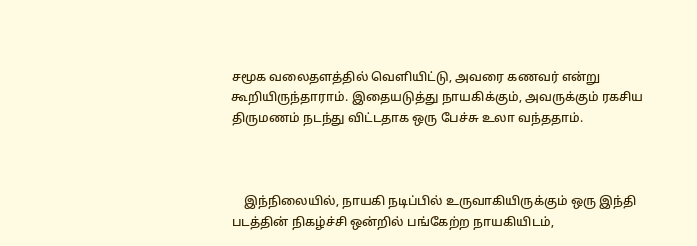சமூக வலைதளத்தில் வெளியிட்டு, அவரை கணவர் என்று கூறியிருந்தாராம். இதையடுத்து நாயகிக்கும், அவருக்கும் ரகசிய திருமணம் நடந்து விட்டதாக ஒரு பேச்சு உலா வந்ததாம்.



    இந்நிலையில், நாயகி நடிப்பில் உருவாகியிருக்கும் ஒரு இந்தி படத்தின் நிகழ்ச்சி ஒன்றில் பங்கேற்ற நாயகியிடம்,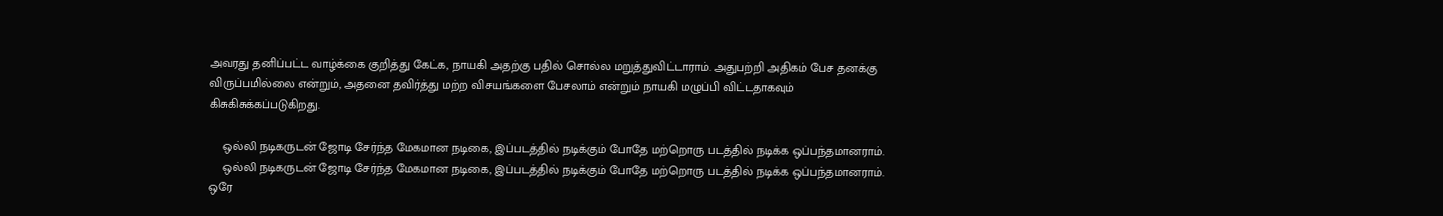அவரது தனிப்பட்ட வாழ்க்கை குறித்து கேட்க, நாயகி அதற்கு பதில் சொல்ல மறுத்துவிட்டாராம். அதுபற்றி அதிகம் பேச தனக்கு விருப்பமில்லை என்றும், அதனை தவிர்த்து மற்ற விசயங்களை பேசலாம் என்றும் நாயகி மழுப்பி விட்டதாகவும் கிசுகிசுக்கப்படுகிறது.

    ஒல்லி நடிகருடன் ஜோடி சேர்ந்த மேகமான நடிகை, இப்படத்தில் நடிக்கும் போதே மற்றொரு படத்தில் நடிக்க ஒப்பந்தமானராம்.
    ஒல்லி நடிகருடன் ஜோடி சேர்ந்த மேகமான நடிகை, இப்படத்தில் நடிக்கும் போதே மற்றொரு படத்தில் நடிக்க ஒப்பந்தமானராம். ஒரே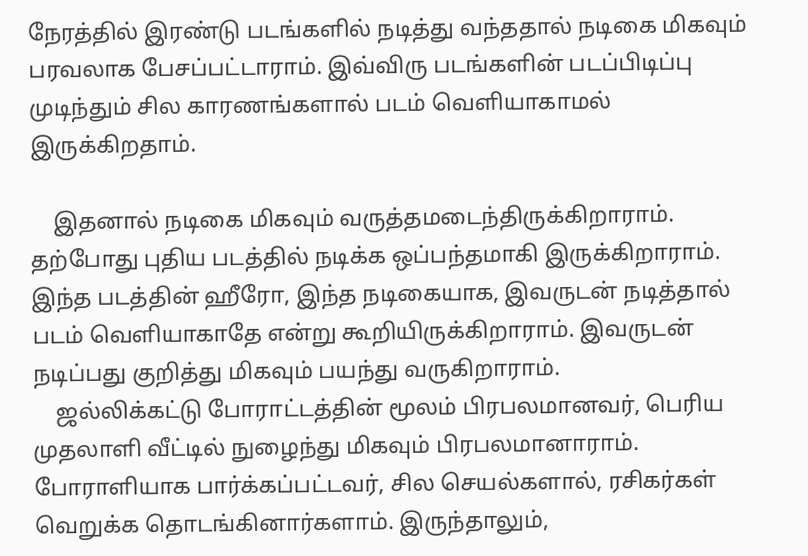நேரத்தில் இரண்டு படங்களில் நடித்து வந்ததால் நடிகை மிகவும் பரவலாக பேசப்பட்டாராம். இவ்விரு படங்களின் படப்பிடிப்பு முடிந்தும் சில காரணங்களால் படம் வெளியாகாமல் இருக்கிறதாம்.

    இதனால் நடிகை மிகவும் வருத்தமடைந்திருக்கிறாராம். தற்போது புதிய படத்தில் நடிக்க ஒப்பந்தமாகி இருக்கிறாராம். இந்த படத்தின் ஹீரோ, இந்த நடிகையாக, இவருடன் நடித்தால் படம் வெளியாகாதே என்று கூறியிருக்கிறாராம். இவருடன் நடிப்பது குறித்து மிகவும் பயந்து வருகிறாராம்.
    ஜல்லிக்கட்டு போராட்டத்தின் மூலம் பிரபலமானவர், பெரிய முதலாளி வீட்டில் நுழைந்து மிகவும் பிரபலமானாராம். போராளியாக பார்க்கப்பட்டவர், சில செயல்களால், ரசிகர்கள் வெறுக்க தொடங்கினார்களாம். இருந்தாலும்,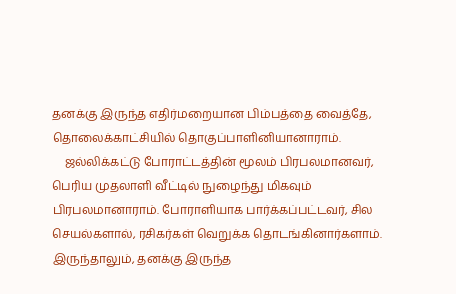தனக்கு இருந்த எதிர்மறையான பிம்பத்தை வைத்தே, தொலைக்காட்சியில் தொகுப்பாளினியானாராம்.
    ஜல்லிக்கட்டு போராட்டத்தின் மூலம் பிரபலமானவர், பெரிய முதலாளி வீட்டில் நுழைந்து மிகவும் பிரபலமானாராம். போராளியாக பார்க்கப்பட்டவர், சில செயல்களால், ரசிகர்கள் வெறுக்க தொடங்கினார்களாம். இருந்தாலும், தனக்கு இருந்த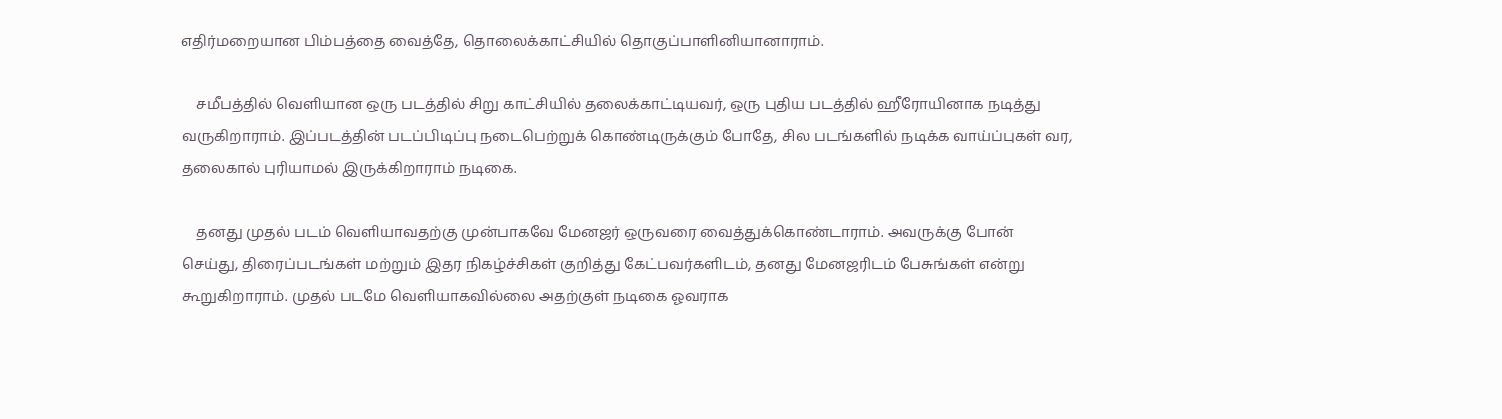எதிர்மறையான பிம்பத்தை வைத்தே, தொலைக்காட்சியில் தொகுப்பாளினியானாராம்.

    சமீபத்தில் வெளியான ஒரு படத்தில் சிறு காட்சியில் தலைக்காட்டியவர், ஒரு புதிய படத்தில் ஹீரோயினாக நடித்து வருகிறாராம். இப்படத்தின் படப்பிடிப்பு நடைபெற்றுக் கொண்டிருக்கும் போதே, சில படங்களில் நடிக்க வாய்ப்புகள் வர, தலைகால் புரியாமல் இருக்கிறாராம் நடிகை.

    தனது முதல் படம் வெளியாவதற்கு முன்பாகவே மேனஜர் ஒருவரை வைத்துக்கொண்டாராம். அவருக்கு போன் செய்து, திரைப்படங்கள் மற்றும் இதர நிகழ்ச்சிகள் குறித்து கேட்பவர்களிடம், தனது மேனஜரிடம் பேசுங்கள் என்று கூறுகிறாராம். முதல் படமே வெளியாகவில்லை அதற்குள் நடிகை ஓவராக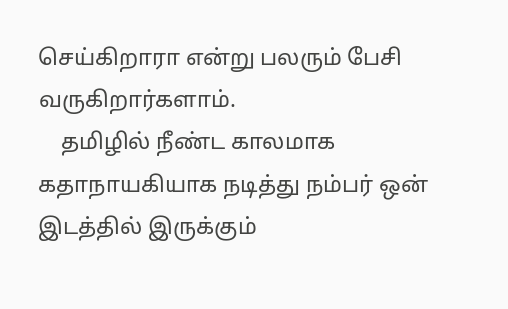செய்கிறாரா என்று பலரும் பேசி வருகிறார்களாம்.
    தமிழில் நீண்ட காலமாக கதாநாயகியாக நடித்து நம்பர் ஒன் இடத்தில் இருக்கும்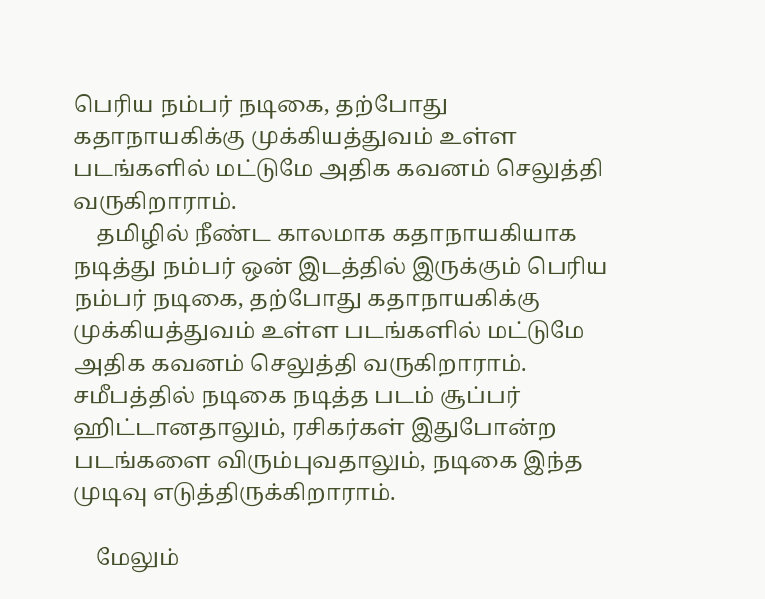பெரிய நம்பர் நடிகை, தற்போது கதாநாயகிக்கு முக்கியத்துவம் உள்ள படங்களில் மட்டுமே அதிக கவனம் செலுத்தி வருகிறாராம்.
    தமிழில் நீண்ட காலமாக கதாநாயகியாக நடித்து நம்பர் ஒன் இடத்தில் இருக்கும் பெரிய நம்பர் நடிகை, தற்போது கதாநாயகிக்கு முக்கியத்துவம் உள்ள படங்களில் மட்டுமே அதிக கவனம் செலுத்தி வருகிறாராம். சமீபத்தில் நடிகை நடித்த படம் சூப்பர் ஹிட்டானதாலும், ரசிகர்கள் இதுபோன்ற படங்களை விரும்புவதாலும், நடிகை இந்த முடிவு எடுத்திருக்கிறாராம்.

    மேலும்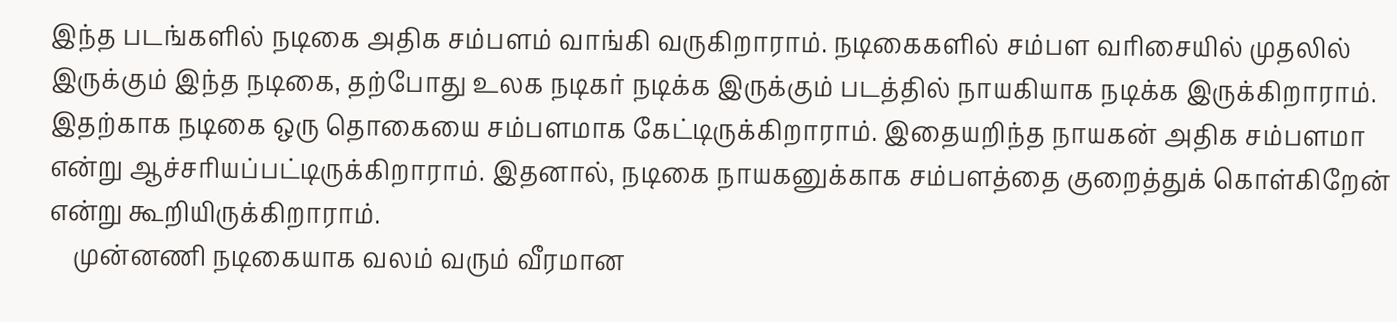இந்த படங்களில் நடிகை அதிக சம்பளம் வாங்கி வருகிறாராம். நடிகைகளில் சம்பள வரிசையில் முதலில் இருக்கும் இந்த நடிகை, தற்போது உலக நடிகர் நடிக்க இருக்கும் படத்தில் நாயகியாக நடிக்க இருக்கிறாராம். இதற்காக நடிகை ஒரு தொகையை சம்பளமாக கேட்டிருக்கிறாராம். இதையறிந்த நாயகன் அதிக சம்பளமா என்று ஆச்சரியப்பட்டிருக்கிறாராம். இதனால், நடிகை நாயகனுக்காக சம்பளத்தை குறைத்துக் கொள்கிறேன் என்று கூறியிருக்கிறாராம்.
    முன்னணி நடிகையாக வலம் வரும் வீரமான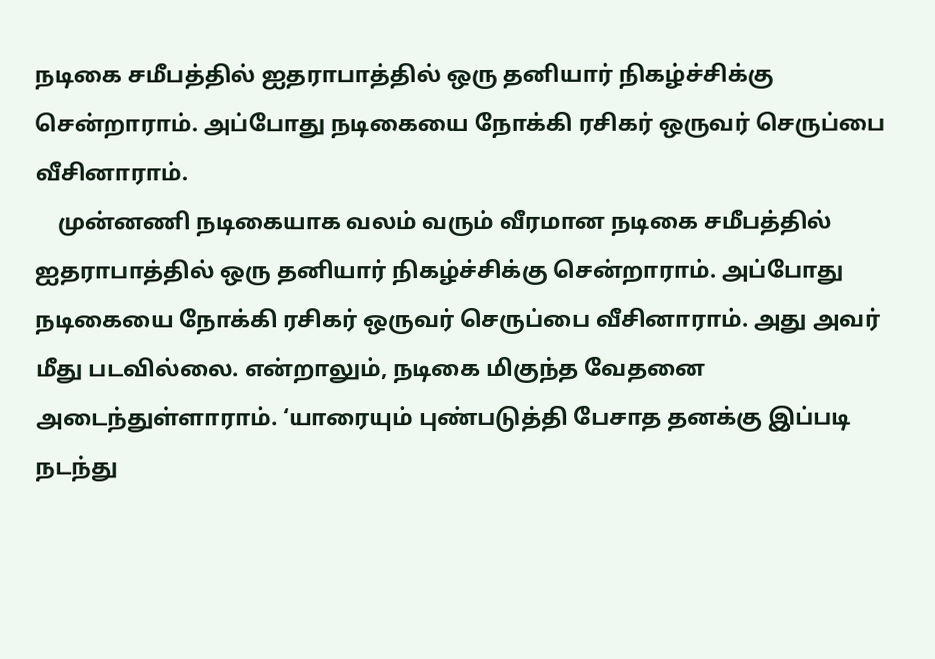நடிகை சமீபத்தில் ஐதராபாத்தில் ஒரு தனியார் நிகழ்ச்சிக்கு சென்றாராம். அப்போது நடிகையை நோக்கி ரசிகர் ஒருவர் செருப்பை வீசினாராம்.
    முன்னணி நடிகையாக வலம் வரும் வீரமான நடிகை சமீபத்தில் ஐதராபாத்தில் ஒரு தனியார் நிகழ்ச்சிக்கு சென்றாராம். அப்போது நடிகையை நோக்கி ரசிகர் ஒருவர் செருப்பை வீசினாராம். அது அவர் மீது படவில்லை. என்றாலும், நடிகை மிகுந்த வேதனை அடைந்துள்ளாராம். ‘யாரையும் புண்படுத்தி பேசாத தனக்கு இப்படி நடந்து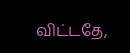விட்டதே,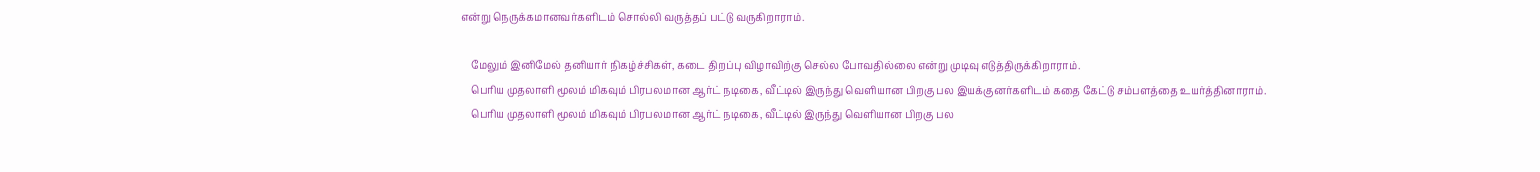என்று நெருக்கமானவர்களிடம் சொல்லி வருத்தப் பட்டு வருகிறாராம்.

    மேலும் இனிமேல் தனியார் நிகழ்ச்சிகள், கடை திறப்பு விழாவிற்கு செல்ல போவதில்லை என்று முடிவு எடுத்திருக்கிறாராம்.
    பெரிய முதலாளி மூலம் மிகவும் பிரபலமான ஆர்ட் நடிகை, வீட்டில் இருந்து வெளியான பிறகு பல இயக்குனர்களிடம் கதை கேட்டு சம்பளத்தை உயர்த்தினாராம்.
    பெரிய முதலாளி மூலம் மிகவும் பிரபலமான ஆர்ட் நடிகை, வீட்டில் இருந்து வெளியான பிறகு பல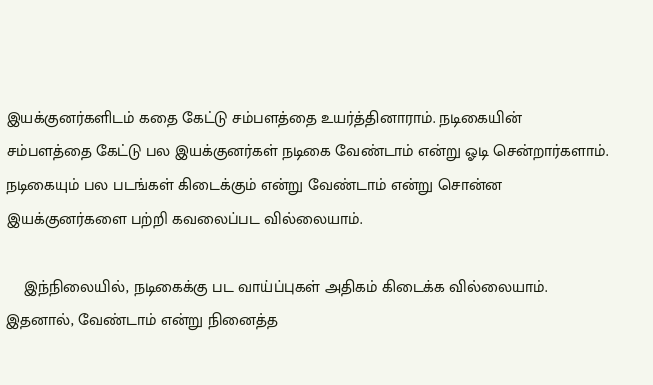இயக்குனர்களிடம் கதை கேட்டு சம்பளத்தை உயர்த்தினாராம். நடிகையின் சம்பளத்தை கேட்டு பல இயக்குனர்கள் நடிகை வேண்டாம் என்று ஓடி சென்றார்களாம். நடிகையும் பல படங்கள் கிடைக்கும் என்று வேண்டாம் என்று சொன்ன இயக்குனர்களை பற்றி கவலைப்பட வில்லையாம்.

    இந்நிலையில், நடிகைக்கு பட வாய்ப்புகள் அதிகம் கிடைக்க வில்லையாம். இதனால், வேண்டாம் என்று நினைத்த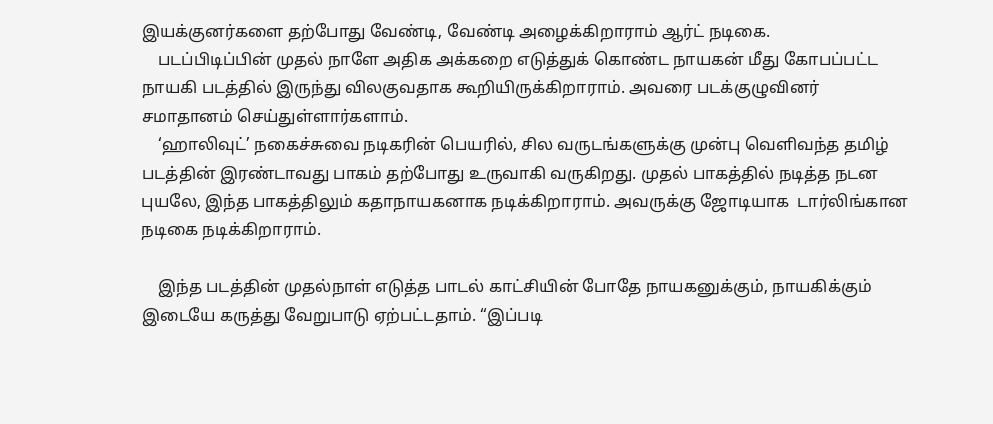இயக்குனர்களை தற்போது வேண்டி, வேண்டி அழைக்கிறாராம் ஆர்ட் நடிகை.
    படப்பிடிப்பின் முதல் நாளே அதிக அக்கறை எடுத்துக் கொண்ட நாயகன் மீது கோபப்பட்ட நாயகி படத்தில் இருந்து விலகுவதாக கூறியிருக்கிறாராம். அவரை படக்குழுவினர் சமாதானம் செய்துள்ளார்களாம்.
    ‘ஹாலிவுட்’ நகைச்சுவை நடிகரின் பெயரில், சில வருடங்களுக்கு முன்பு வெளிவந்த தமிழ் படத்தின் இரண்டாவது பாகம் தற்போது உருவாகி வருகிறது. முதல் பாகத்தில் நடித்த நடன புயலே, இந்த பாகத்திலும் கதாநாயகனாக நடிக்கிறாராம். அவருக்கு ஜோடியாக  டார்லிங்கான நடிகை நடிக்கிறாராம்.

    இந்த படத்தின் முதல்நாள் எடுத்த பாடல் காட்சியின் போதே நாயகனுக்கும், நாயகிக்கும் இடையே கருத்து வேறுபாடு ஏற்பட்டதாம். “இப்படி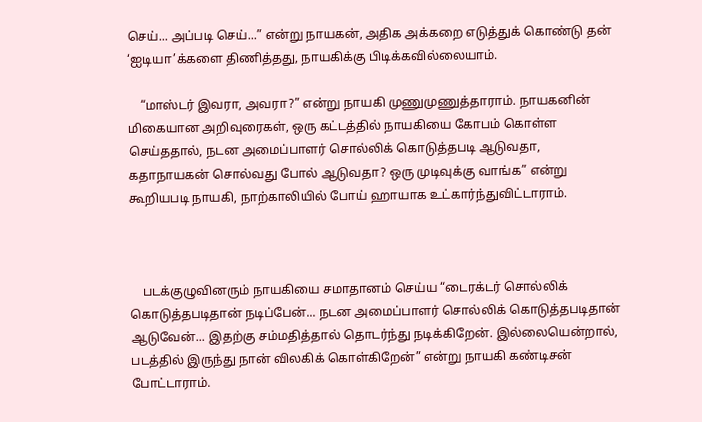செய்... அப்படி செய்...” என்று நாயகன், அதிக அக்கறை எடுத்துக் கொண்டு தன் ‘ஐடியா’க்களை திணித்தது, நாயகிக்கு பிடிக்கவில்லையாம்.

    “மாஸ்டர் இவரா, அவரா?” என்று நாயகி முணுமுணுத்தாராம். நாயகனின் மிகையான அறிவுரைகள், ஒரு கட்டத்தில் நாயகியை கோபம் கொள்ள செய்ததால், நடன அமைப்பாளர் சொல்லிக் கொடுத்தபடி ஆடுவதா, கதாநாயகன் சொல்வது போல் ஆடுவதா? ஒரு முடிவுக்கு வாங்க” என்று கூறியபடி நாயகி, நாற்காலியில் போய் ஹாயாக உட்கார்ந்துவிட்டாராம்.



    படக்குழுவினரும் நாயகியை சமாதானம் செய்ய “டைரக்டர் சொல்லிக் கொடுத்தபடிதான் நடிப்பேன்... நடன அமைப்பாளர் சொல்லிக் கொடுத்தபடிதான் ஆடுவேன்... இதற்கு சம்மதித்தால் தொடர்ந்து நடிக்கிறேன். இல்லையென்றால், படத்தில் இருந்து நான் விலகிக் கொள்கிறேன்” என்று நாயகி கண்டிசன் போட்டாராம்.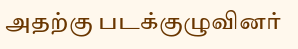அதற்கு படக்குழுவினர்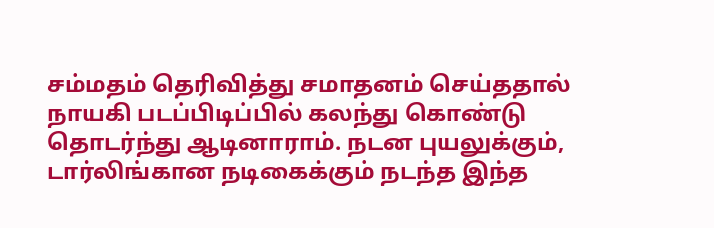சம்மதம் தெரிவித்து சமாதனம் செய்ததால் நாயகி படப்பிடிப்பில் கலந்து கொண்டு தொடர்ந்து ஆடினாராம். நடன புயலுக்கும், டார்லிங்கான நடிகைக்கும் நடந்த இந்த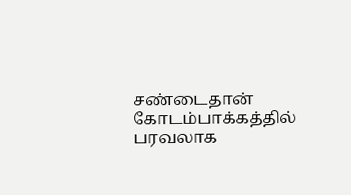சண்டைதான் கோடம்பாக்கத்தில் பரவலாக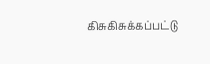கிசுகிசுக்கப்பட்டு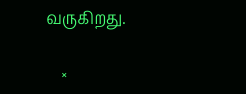வருகிறது.

    ×